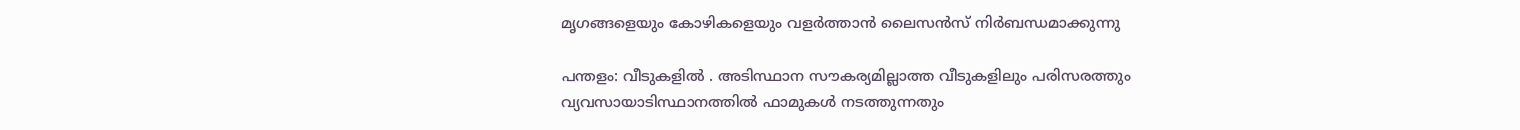മൃഗങ്ങളെയും കോഴികളെയും വളർത്താൻ ലൈസൻസ് നിർബന്ധമാക്കുന്നു

പന്തളം: വീടുകളിൽ . അടിസ്ഥാന സൗകര്യമില്ലാത്ത വീടുകളിലും പരിസരത്തും വ്യവസായാടിസ്ഥാനത്തിൽ ഫാമുകൾ നടത്തുന്നതും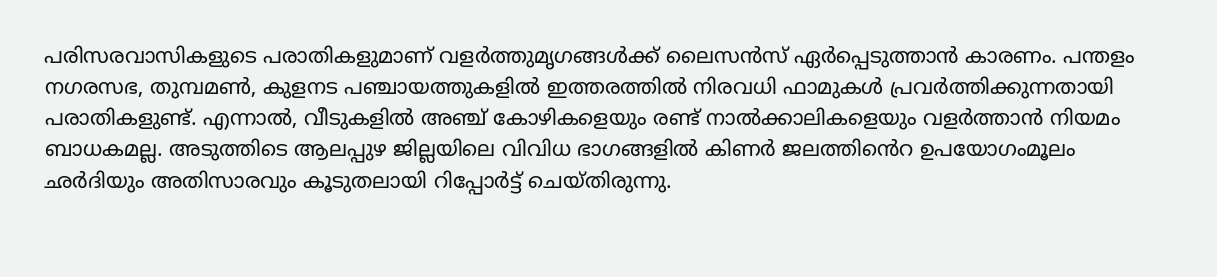പരിസരവാസികളുടെ പരാതികളുമാണ് വളർത്തുമൃഗങ്ങൾക്ക് ലൈസൻസ് ഏർപ്പെടുത്താൻ കാരണം. പന്തളം നഗരസഭ, തുമ്പമൺ, കുളനട പഞ്ചായത്തുകളിൽ ഇത്തരത്തിൽ നിരവധി ഫാമുകൾ പ്രവർത്തിക്കുന്നതായി പരാതികളുണ്ട്. എന്നാൽ, വീടുകളിൽ അഞ്ച് കോഴികളെയും രണ്ട് നാൽക്കാലികളെയും വളർത്താൻ നിയമം ബാധകമല്ല. അടുത്തിടെ ആലപ്പുഴ ജില്ലയിലെ വിവിധ ഭാഗങ്ങളിൽ കിണർ ജലത്തിൻെറ ഉപയോഗംമൂലം ഛർദിയും അതിസാരവും കൂടുതലായി റിപ്പോർട്ട് ചെയ്തിരുന്നു.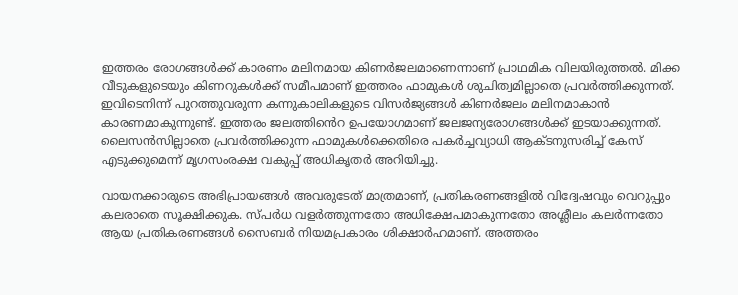ഇത്തരം രോഗങ്ങൾക്ക് കാരണം മലിനമായ കിണർജലമാണെന്നാണ് പ്രാഥമിക വിലയിരുത്തൽ. മിക്ക വീടുകളുടെയും കിണറുകൾക്ക് സമീപമാണ് ഇത്തരം ഫാമുകൾ ശുചിത്വമില്ലാതെ പ്രവർത്തിക്കുന്നത്. ഇവിടെനിന്ന് പുറത്തുവരുന്ന കന്നുകാലികളുടെ വിസർജ്യങ്ങൾ കിണർജലം മലിനമാകാൻ കാരണമാകുന്നുണ്ട്. ഇത്തരം ജലത്തിൻെറ ഉപയോഗമാണ് ജലജന്യരോഗങ്ങൾക്ക് ഇടയാക്കുന്നത്. ലൈസൻസില്ലാതെ പ്രവർത്തിക്കുന്ന ഫാമുകൾക്കെതിരെ പകർച്ചവ്യാധി ആക്ടനുസരിച്ച് കേസ് എടുക്കുമെന്ന് മൃഗസംരക്ഷ വകുപ്പ് അധികൃതർ അറിയിച്ചു.

വായനക്കാരുടെ അഭിപ്രായങ്ങള്‍ അവരുടേത് മാത്രമാണ്, പ്രതികരണങ്ങളിൽ വിദ്വേഷവും വെറുപ്പും കലരാതെ സൂക്ഷിക്കുക. സ്പർധ വളർത്തുന്നതോ അധിക്ഷേപമാകുന്നതോ അശ്ലീലം കലർന്നതോ ആയ പ്രതികരണങ്ങൾ സൈബർ നിയമപ്രകാരം ശിക്ഷാർഹമാണ്. അത്തരം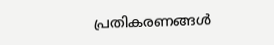പ്രതികരണങ്ങൾ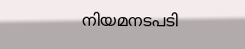നിയമനടപടി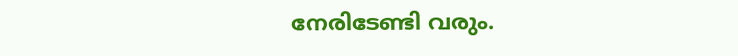നേരിടേണ്ടി വരും.